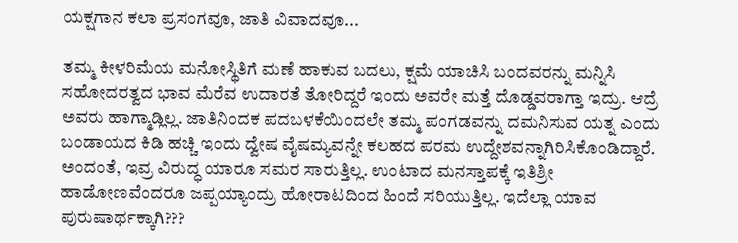ಯಕ್ಷಗಾನ ಕಲಾ ಪ್ರಸಂಗವೂ, ಜಾತಿ ವಿವಾದವೂ...

ತಮ್ಮ ಕೀಳರಿಮೆಯ ಮನೋಸ್ಥಿತಿಗೆ ಮಣೆ ಹಾಕುವ ಬದಲು, ಕ್ಷಮೆ ಯಾಚಿಸಿ ಬಂದವರನ್ನು ಮನ್ನಿಸಿ ಸಹೋದರತ್ವದ ಭಾವ ಮೆರೆವ ಉದಾರತೆ ತೋರಿದ್ದರೆ ಇಂದು ಅವರೇ ಮತ್ತೆ ದೊಡ್ಡವರಾಗ್ತಾ ಇದ್ರು. ಆದ್ರೆ ಅವರು ಹಾಗ್ಮಾಡ್ಲಿಲ್ಲ. ಜಾತಿನಿಂದಕ ಪದಬಳಕೆಯಿಂದಲೇ ತಮ್ಮ ಪಂಗಡವನ್ನು ದಮನಿಸುವ ಯತ್ನ ಎಂದು ಬಂಡಾಯದ ಕಿಡಿ ಹಚ್ಚಿ ಇಂದು ದ್ವೇಷ ವೈಷಮ್ಯವನ್ನೇ ಕಲಹದ ಪರಮ ಉದ್ದೇಶವನ್ನಾಗಿರಿಸಿಕೊಂಡಿದ್ದಾರೆ. ಅಂದಂತೆ, ಇವ್ರ ವಿರುದ್ಧ ಯಾರೂ ಸಮರ ಸಾರುತ್ತಿಲ್ಲ. ಉಂಟಾದ ಮನಸ್ತಾಪಕ್ಕೆ ಇತಿಶ್ರೀ ಹಾಡೋಣವೆಂದರೂ ಜಪ್ಪಯ್ಯಾಂದ್ರು ಹೋರಾಟದಿಂದ ಹಿಂದೆ ಸರಿಯುತ್ತಿಲ್ಲ. ಇದೆಲ್ಲಾ ಯಾವ ಪುರುಷಾರ್ಥಕ್ಕಾಗಿ???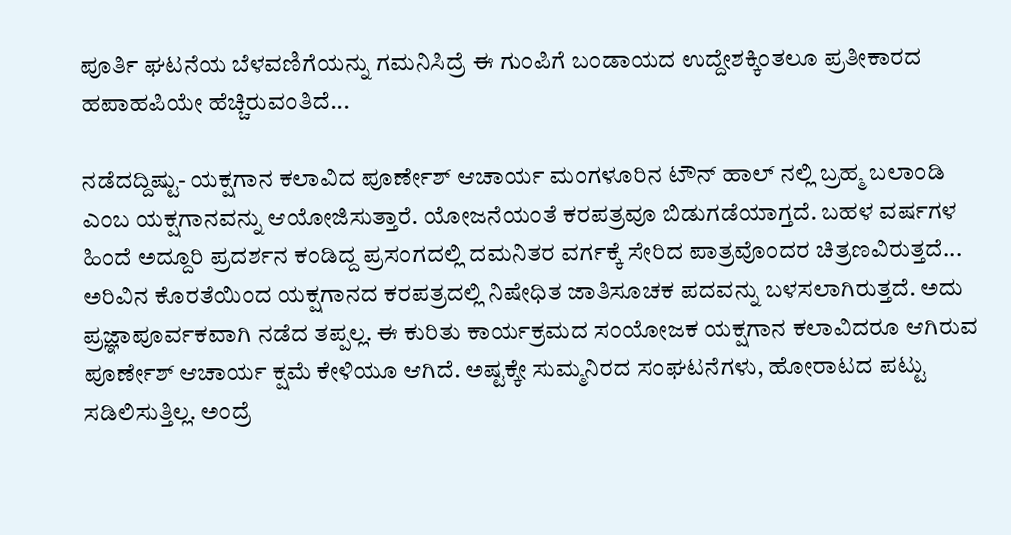ಪೂರ್ತಿ ಘಟನೆಯ ಬೆಳವಣಿಗೆಯನ್ನು ಗಮನಿಸಿದ್ರೆ ಈ ಗುಂಪಿಗೆ ಬಂಡಾಯದ ಉದ್ದೇಶಕ್ಕಿಂತಲೂ ಪ್ರತೀಕಾರದ ಹಪಾಹಪಿಯೇ ಹೆಚ್ಚಿರುವಂತಿದೆ...

ನಡೆದದ್ದಿಷ್ಟು- ಯಕ್ಷಗಾನ ಕಲಾವಿದ ಪೂರ್ಣೇಶ್ ಆಚಾರ್ಯ ಮಂಗಳೂರಿನ ಟೌನ್ ಹಾಲ್ ನಲ್ಲಿ ಬ್ರಹ್ಮ ಬಲಾಂಡಿ ಎಂಬ ಯಕ್ಷಗಾನವನ್ನು ಆಯೋಜಿಸುತ್ತಾರೆ. ಯೋಜನೆಯಂತೆ ಕರಪತ್ರವೂ ಬಿಡುಗಡೆಯಾಗ್ತದೆ. ಬಹಳ ವರ್ಷಗಳ ಹಿಂದೆ ಅದ್ದೂರಿ ಪ್ರದರ್ಶನ ಕಂಡಿದ್ದ ಪ್ರಸಂಗದಲ್ಲಿ ದಮನಿತರ ವರ್ಗಕ್ಕೆ ಸೇರಿದ ಪಾತ್ರವೊಂದರ ಚಿತ್ರಣವಿರುತ್ತದೆ... ಅರಿವಿನ ಕೊರತೆಯಿಂದ ಯಕ್ಷಗಾನದ ಕರಪತ್ರದಲ್ಲಿ ನಿಷೇಧಿತ ಜಾತಿಸೂಚಕ ಪದವನ್ನು ಬಳಸಲಾಗಿರುತ್ತದೆ. ಅದು ಪ್ರಜ್ಞಾಪೂರ್ವಕವಾಗಿ ನಡೆದ ತಪ್ಪಲ್ಲ. ಈ ಕುರಿತು ಕಾರ್ಯಕ್ರಮದ ಸಂಯೋಜಕ ಯಕ್ಷಗಾನ ಕಲಾವಿದರೂ ಆಗಿರುವ ಪೂರ್ಣೇಶ್ ಆಚಾರ್ಯ ಕ್ಷಮೆ ಕೇಳಿಯೂ ಆಗಿದೆ. ಅಷ್ಟಕ್ಕೇ ಸುಮ್ಮನಿರದ ಸಂಘಟನೆಗಳು, ಹೋರಾಟದ ಪಟ್ಟು ಸಡಿಲಿಸುತ್ತಿಲ್ಲ. ಅಂದ್ರೆ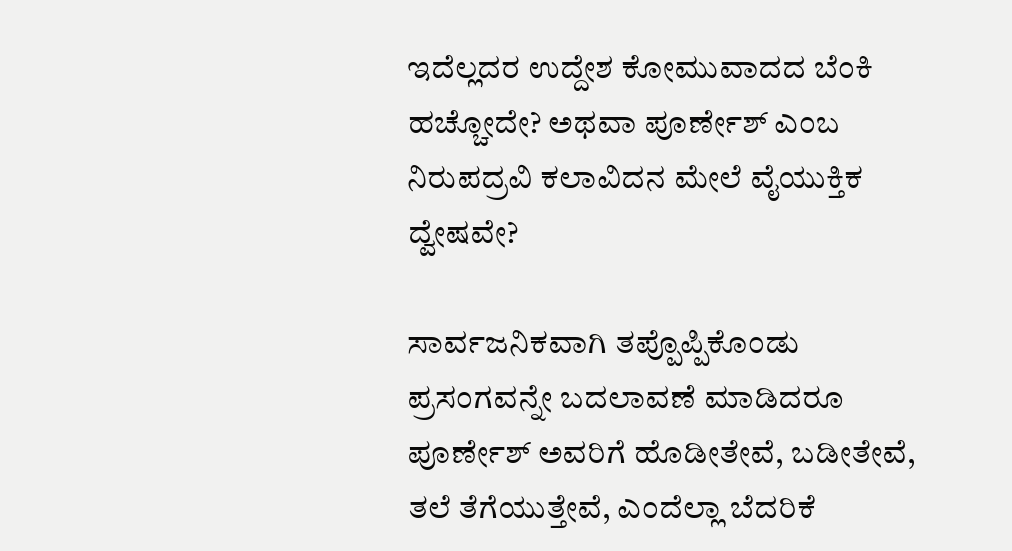ಇದೆಲ್ಲದರ ಉದ್ದೇಶ ಕೋಮುವಾದದ ಬೆಂಕಿ ಹಚ್ಚೋದೇ? ಅಥವಾ ಪೂರ್ಣೇಶ್ ಎಂಬ ನಿರುಪದ್ರವಿ ಕಲಾವಿದನ ಮೇಲೆ‌ ವೈಯುಕ್ತಿಕ ದ್ವೇಷವೇ?

ಸಾರ್ವಜನಿಕವಾಗಿ ತಪ್ಪೊಪ್ಪಿಕೊಂಡು ಪ್ರಸಂಗವನ್ನೇ ಬದಲಾವಣೆ ಮಾಡಿದರೂ ಪೂರ್ಣೇಶ್ ಅವರಿಗೆ ಹೊಡೀತೇವೆ, ಬಡೀತೇವೆ, ತಲೆ ತೆಗೆಯುತ್ತೇವೆ, ಎಂದೆಲ್ಲಾ ಬೆದರಿಕೆ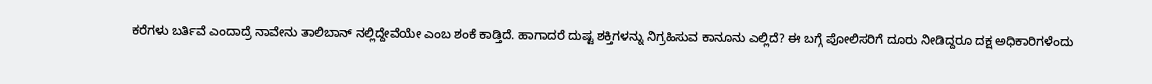ಕರೆಗಳು ಬರ್ತಿವೆ ಎಂದಾದ್ರೆ ನಾವೇನು ತಾಲಿಬಾನ್ ನಲ್ಲಿದ್ದೇವೆಯೇ ಎಂಬ ಶಂಕೆ ಕಾಡ್ತಿದೆ. ಹಾಗಾದರೆ ದುಷ್ಟ ಶಕ್ತಿಗಳನ್ನು ನಿಗ್ರಹಿಸುವ ಕಾನೂನು ಎಲ್ಲಿದೆ? ಈ ಬಗ್ಗೆ ಪೋಲಿಸರಿಗೆ ದೂರು ನೀಡಿದ್ದರೂ ದಕ್ಷ ಅಧಿಕಾರಿಗಳೆಂದು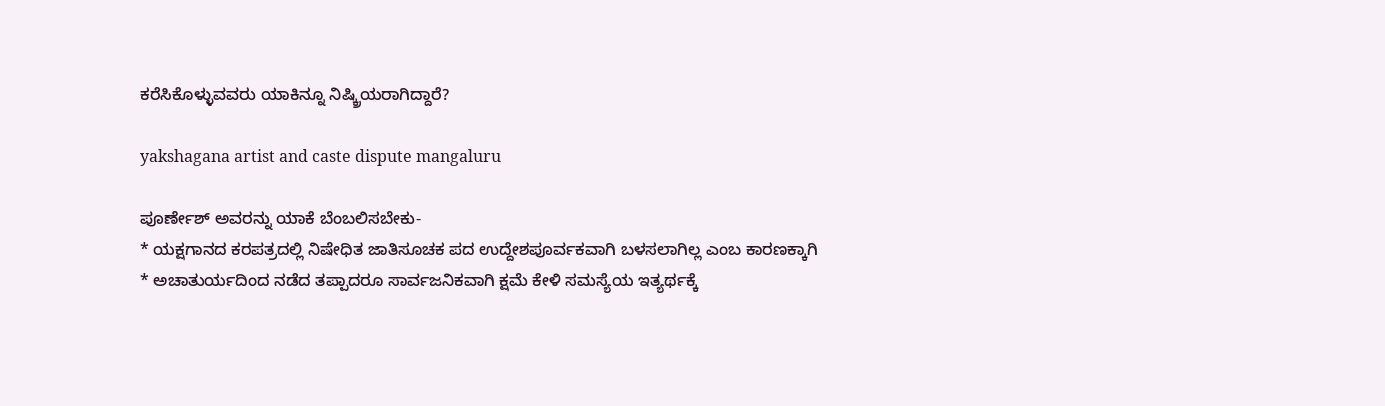ಕರೆಸಿಕೊಳ್ಳುವವರು ಯಾಕಿನ್ನೂ ನಿಷ್ಕ್ರಿಯರಾಗಿದ್ದಾರೆ?

yakshagana artist and caste dispute mangaluru

ಪೂರ್ಣೇಶ್ ಅವರನ್ನು ಯಾಕೆ ಬೆಂಬಲಿಸಬೇಕು-
* ಯಕ್ಷಗಾನದ ಕರಪತ್ರದಲ್ಲಿ ನಿಷೇಧಿತ ಜಾತಿಸೂಚಕ ಪದ ಉದ್ದೇಶಪೂರ್ವಕವಾಗಿ ಬಳಸಲಾಗಿಲ್ಲ ಎಂಬ ಕಾರಣಕ್ಕಾಗಿ
* ಅಚಾತುರ್ಯದಿಂದ ನಡೆದ ತಪ್ಪಾದರೂ ಸಾರ್ವಜನಿಕವಾಗಿ ಕ್ಷಮೆ ಕೇಳಿ ಸಮಸ್ಯೆಯ ಇತ್ಯರ್ಥಕ್ಕೆ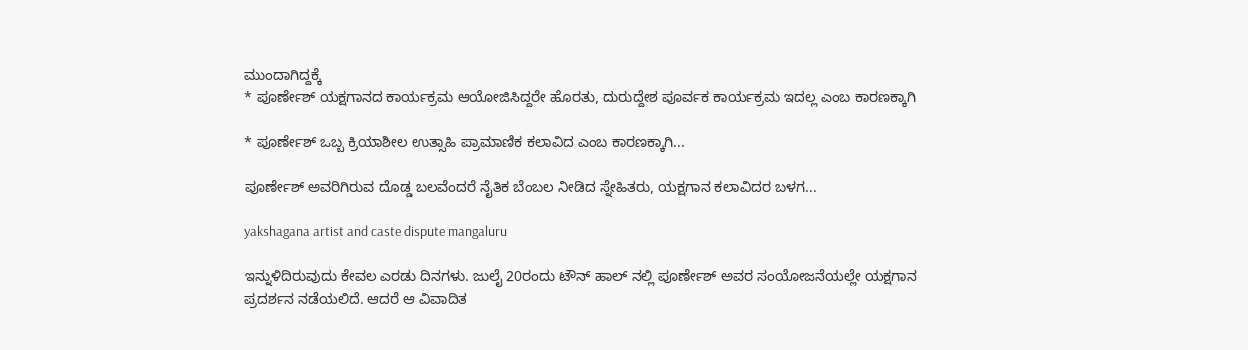ಮುಂದಾಗಿದ್ದಕ್ಕೆ
* ಪೂರ್ಣೇಶ್ ಯಕ್ಷಗಾನದ ಕಾರ್ಯಕ್ರಮ ಆಯೋಜಿಸಿದ್ದರೇ ಹೊರತು, ದುರುದ್ದೇಶ ಪೂರ್ವಕ ಕಾರ್ಯಕ್ರಮ ಇದಲ್ಲ ಎಂಬ ಕಾರಣಕ್ಕಾಗಿ

* ಪೂರ್ಣೇಶ್ ಒಬ್ಬ ಕ್ರಿಯಾಶೀಲ ಉತ್ಸಾಹಿ ಪ್ರಾಮಾಣಿಕ ಕಲಾವಿದ ಎಂಬ ಕಾರಣಕ್ಕಾಗಿ...

ಪೂರ್ಣೇಶ್ ಅವರಿಗಿರುವ ದೊಡ್ಡ ಬಲವೆಂದರೆ ನೈತಿಕ ಬೆಂಬಲ ನೀಡಿದ ಸ್ನೇಹಿತರು, ಯಕ್ಷಗಾನ ಕಲಾವಿದರ ಬಳಗ...

yakshagana artist and caste dispute mangaluru

ಇನ್ನುಳಿದಿರುವುದು ಕೇವಲ ಎರಡು ದಿನಗಳು. ಜುಲೈ 20ರಂದು ಟೌನ್ ಹಾಲ್ ನಲ್ಲಿ ಪೂರ್ಣೇಶ್ ಅವರ ಸಂಯೋಜನೆಯಲ್ಲೇ ಯಕ್ಷಗಾನ‌ ಪ್ರದರ್ಶನ ನಡೆಯಲಿದೆ. ಆದರೆ ಆ ವಿವಾದಿತ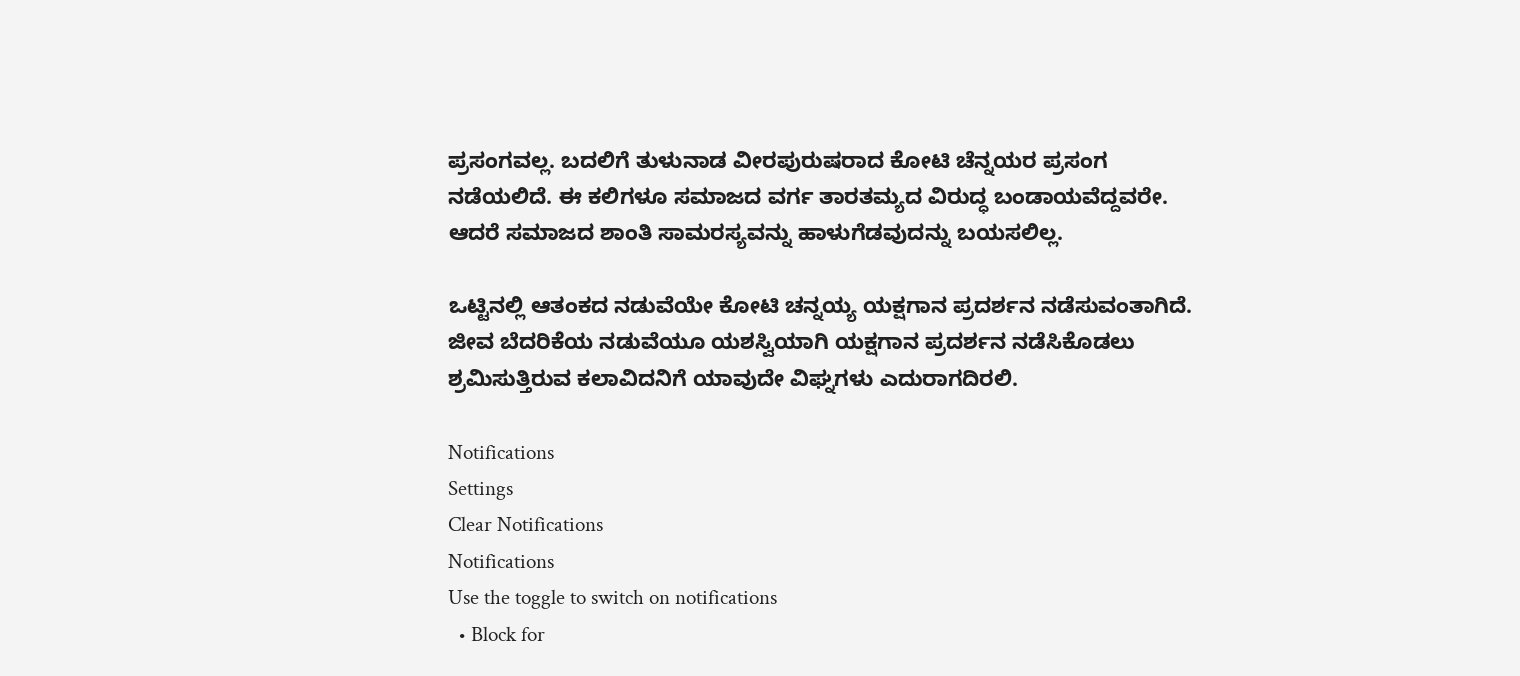ಪ್ರಸಂಗವಲ್ಲ. ಬದಲಿಗೆ ತುಳುನಾಡ ವೀರಪುರುಷರಾದ ಕೋಟಿ ಚೆನ್ನಯರ ಪ್ರಸಂಗ ನಡೆಯಲಿದೆ. ಈ ಕಲಿಗಳೂ ಸಮಾಜದ ವರ್ಗ ತಾರತಮ್ಯದ ವಿರುದ್ಧ ಬಂಡಾಯವೆದ್ದವರೇ. ಆದರೆ ಸಮಾಜದ ಶಾಂತಿ ಸಾಮರಸ್ಯವನ್ನು ಹಾಳುಗೆಡವುದನ್ನು ಬಯಸಲಿಲ್ಲ.

ಒಟ್ಟಿನಲ್ಲಿ ಆತಂಕದ ನಡುವೆಯೇ ಕೋಟಿ ಚನ್ನಯ್ಯ ಯಕ್ಷಗಾನ ಪ್ರದರ್ಶನ ನಡೆಸುವಂತಾಗಿದೆ. ಜೀವ ಬೆದರಿಕೆಯ ನಡುವೆಯೂ ಯಶಸ್ವಿಯಾಗಿ ಯಕ್ಷಗಾನ ಪ್ರದರ್ಶನ‌ ನಡೆಸಿಕೊಡಲು ಶ್ರಮಿಸುತ್ತಿರುವ ಕಲಾವಿದನಿಗೆ ಯಾವುದೇ ವಿಘ್ನಗಳು ಎದುರಾಗದಿರಲಿ.

Notifications
Settings
Clear Notifications
Notifications
Use the toggle to switch on notifications
  • Block for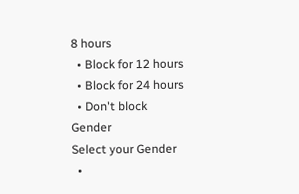8 hours
  • Block for 12 hours
  • Block for 24 hours
  • Don't block
Gender
Select your Gender
  •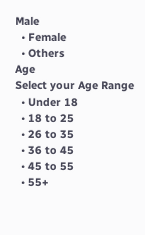Male
  • Female
  • Others
Age
Select your Age Range
  • Under 18
  • 18 to 25
  • 26 to 35
  • 36 to 45
  • 45 to 55
  • 55+